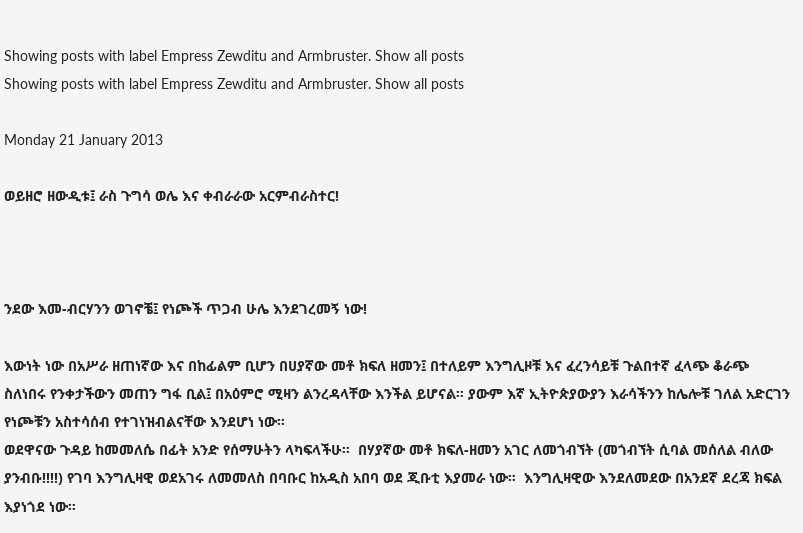Showing posts with label Empress Zewditu and Armbruster. Show all posts
Showing posts with label Empress Zewditu and Armbruster. Show all posts

Monday 21 January 2013

ወይዘሮ ዘውዲቱ፤ ራስ ጉግሳ ወሌ እና ቀብራራው አርምብራስተር!



ንደው እመ-ብርሃንን ወገኖቼ፤ የነጮች ጥጋብ ሁሌ እንደገረመኝ ነው!

እውነት ነው በአሥራ ዘጠነኛው እና በከፊልም ቢሆን በሀያኛው መቶ ክፍለ ዘመን፤ በተለይም እንግሊዞቹ እና ፈረንሳይቹ ጉልበተኛ ፈላጭ ቆራጭ ስለነበሩ የንቀታችውን መጠን ግፋ ቢል፤ በአዕምሮ ሚዛን ልንረዳላቸው እንችል ይሆናል። ያውም እኛ ኢትዮጵያውያን እራሳችንን ከሌሎቹ ገለል አድርገን የነጮቹን አስተሳሰብ የተገነዝብልናቸው እንደሆነ ነው።
ወደዋናው ጉዳይ ከመመለሴ በፊት አንድ የሰማሁትን ላካፍላችሁ።  በሃያኛው መቶ ክፍለ-ዘመን አገር ለመጎብኘት (መጎብኘት ሲባል መሰለል ብለው ያንብቡ!!!!) የገባ እንግሊዛዊ ወደአገሩ ለመመለስ በባቡር ከአዲስ አበባ ወደ ጂቡቲ እያመራ ነው።  እንግሊዛዊው እንደለመደው በአንደኛ ደረጃ ክፍል እያነጎደ ነው።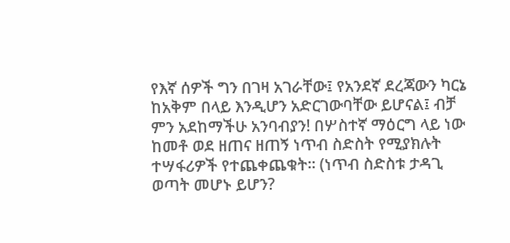የእኛ ሰዎች ግን በገዛ አገራቸው፤ የአንደኛ ደረጃውን ካርኔ ከአቅም በላይ እንዲሆን አድርገውባቸው ይሆናል፤ ብቻ ምን አደከማችሁ አንባብያን! በሦስተኛ ማዕርግ ላይ ነው ከመቶ ወደ ዘጠና ዘጠኝ ነጥብ ስድስት የሚያክሉት ተሣፋሪዎች የተጨቀጨቁት። (ነጥብ ስድስቱ ታዳጊ ወጣት መሆኑ ይሆን?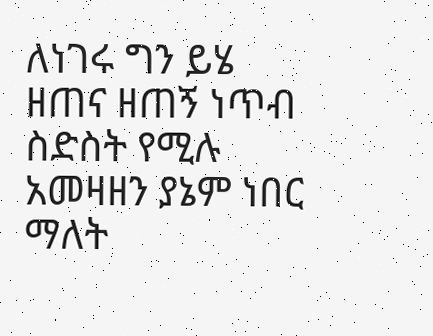ለነገሩ ግን ይሄ  ዘጠና ዘጠኝ ነጥብ ስድስት የሚሉ አመዛዘን ያኔም ነበር ማለት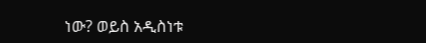ነው? ወይስ አዲስነቱ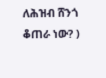ለሕዝብ ሸንጎ ቆጠራ ነው? )